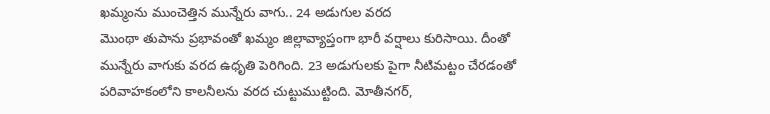ఖమ్మంను ముంచెత్తిన మున్నేరు వాగు.. 24 అడుగుల వరద
మొంథా తుపాను ప్రభావంతో ఖమ్మం జిల్లావ్యాప్తంగా భారీ వర్షాలు కురిసాయి. దీంతో మున్నేరు వాగుకు వరద ఉధృతి పెరిగింది. 23 అడుగులకు పైగా నీటిమట్టం చేరడంతో పరివాహకంలోని కాలనీలను వరద చుట్టుముట్టింది. మోతీనగర్,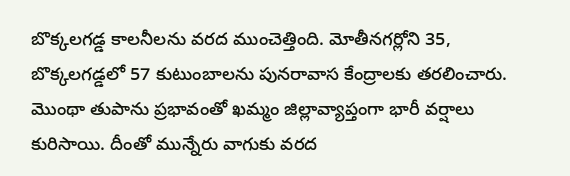బొక్కలగడ్డ కాలనీలను వరద ముంచెత్తింది. మోతీనగర్లోని 35, బొక్కలగడ్డలో 57 కుటుంబాలను పునరావాస కేంద్రాలకు తరలించారు.
మొంథా తుపాను ప్రభావంతో ఖమ్మం జిల్లావ్యాప్తంగా భారీ వర్షాలు కురిసాయి. దీంతో మున్నేరు వాగుకు వరద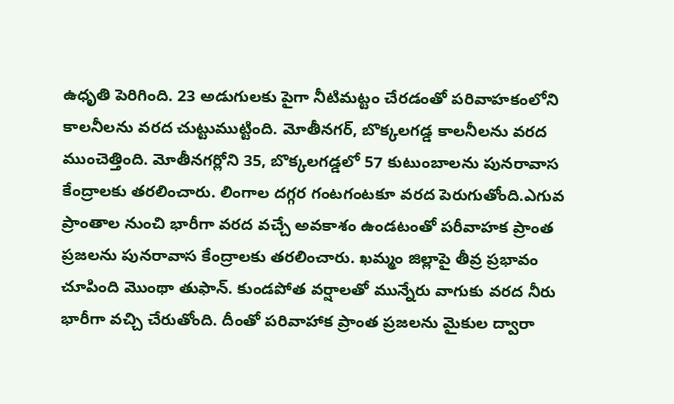ఉధృతి పెరిగింది. 23 అడుగులకు పైగా నీటిమట్టం చేరడంతో పరివాహకంలోని కాలనీలను వరద చుట్టుముట్టింది. మోతీనగర్, బొక్కలగడ్డ కాలనీలను వరద ముంచెత్తింది. మోతీనగర్లోని 35, బొక్కలగడ్డలో 57 కుటుంబాలను పునరావాస కేంద్రాలకు తరలించారు. లింగాల దగ్గర గంటగంటకూ వరద పెరుగుతోంది.ఎగువ ప్రాంతాల నుంచి భారీగా వరద వచ్చే అవకాశం ఉండటంతో పరీవాహక ప్రాంత ప్రజలను పునరావాస కేంద్రాలకు తరలించారు. ఖమ్మం జిల్లాపై తీవ్ర ప్రభావం చూపింది మొంథా తుఫాన్. కుండపోత వర్షాలతో మున్నేరు వాగుకు వరద నీరు భారీగా వచ్చి చేరుతోంది. దీంతో పరివాహాక ప్రాంత ప్రజలను మైకుల ద్వారా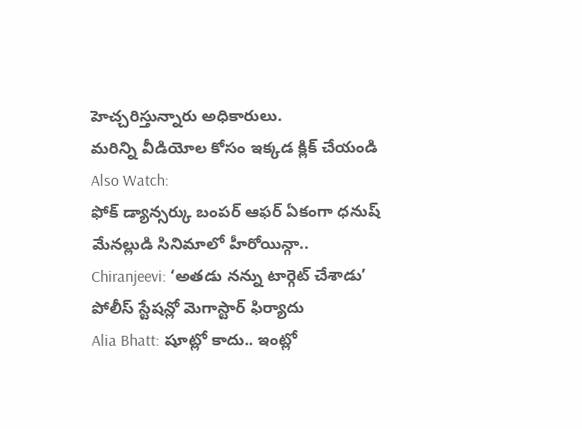హెచ్చరిస్తున్నారు అధికారులు.
మరిన్ని వీడియోల కోసం ఇక్కడ క్లిక్ చేయండి
Also Watch:
ఫోక్ డ్యాన్సర్కు బంపర్ ఆఫర్ ఏకంగా ధనుష్ మేనల్లుడి సినిమాలో హీరోయిన్గా..
Chiranjeevi: ‘అతడు నన్ను టార్గెట్ చేశాడు’ పోలీస్ స్టేషన్లో మెగాస్టార్ ఫిర్యాదు
Alia Bhatt: షూట్లో కాదు.. ఇంట్లో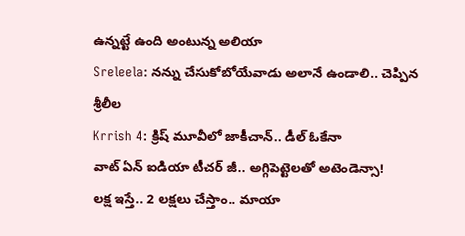ఉన్నట్టే ఉంది అంటున్న అలియా
Sreleela: నన్ను చేసుకోబోయేవాడు అలానే ఉండాలి.. చెప్పిన శ్రీలీల
Krrish 4: క్రిష్ మూవీలో జాకీచాన్.. డీల్ ఓకేనా
వాట్ ఏన్ ఐడియా టీచర్ జీ.. అగ్గిపెట్టెలతో అటెండెన్సా!
లక్ష ఇస్తే.. 2 లక్షలు చేస్తాం.. మాయా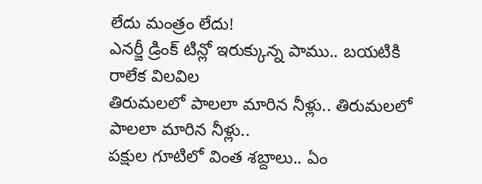లేదు మంత్రం లేదు!
ఎనర్జీ డ్రింక్ టిన్లో ఇరుక్కున్న పాము.. బయటికి రాలేక విలవిల
తిరుమలలో పాలలా మారిన నీళ్లు.. తిరుమలలో పాలలా మారిన నీళ్లు..
పక్షుల గూటిలో వింత శబ్దాలు.. ఏం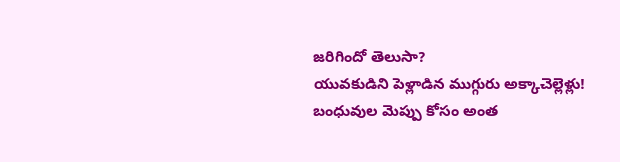జరిగిందో తెలుసా?
యువకుడిని పెళ్లాడిన ముగ్గురు అక్కాచెల్లెళ్లు!
బంధువుల మెప్పు కోసం అంత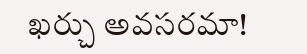ఖర్చు అవసరమా!